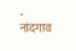- नांदगाव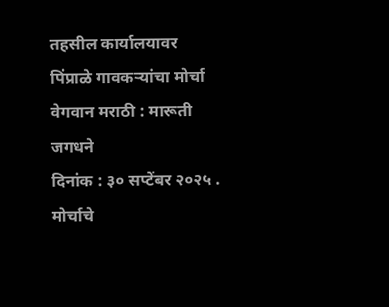तहसील कार्यालयावर पिंप्राळे गावकऱ्यांचा मोर्चा
वेगवान मराठी : मारूती जगधने
दिनांक : ३० सप्टेंबर २०२५ .
मोर्चाचे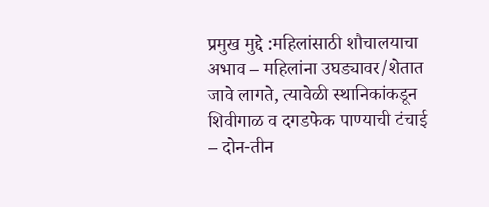प्रमुख मुद्दे :महिलांसाठी शौचालयाचा अभाव – महिलांना उघड्यावर/शेतात जावे लागते, त्यावेळी स्थानिकांकडून शिवीगाळ व दगडफेक पाण्याची टंचाई – दोन-तीन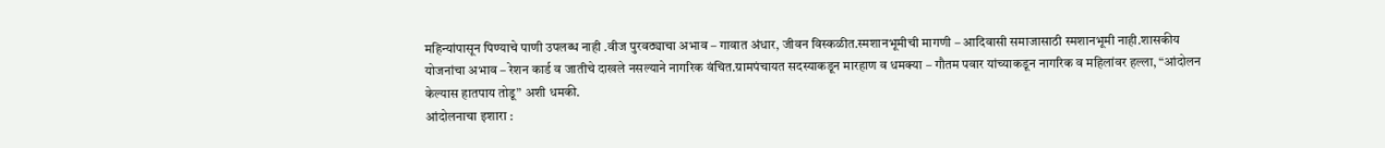महिन्यांपासून पिण्याचे पाणी उपलब्ध नाही .वीज पुरवठ्याचा अभाव – गावात अंधार, जीवन विस्कळीत.स्मशानभूमीची मागणी – आदिवासी समाजासाठी स्मशानभूमी नाही.शासकीय योजनांचा अभाव – रेशन कार्ड व जातीचे दाखले नसल्याने नागरिक वंचित.ग्रामपंचायत सदस्याकडून मारहाण व धमक्या – गौतम पवार यांच्याकडून नागरिक व महिलांवर हल्ला, “आंदोलन केल्यास हातपाय तोडू” अशी धमकी.
आंदोलनाचा इशारा :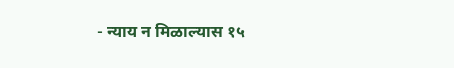- न्याय न मिळाल्यास १५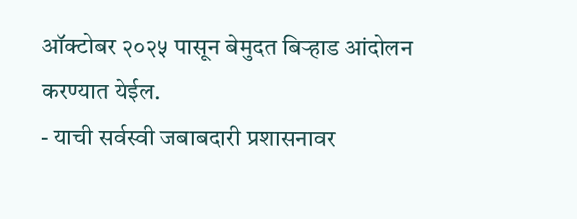ऑक्टोबर २०२५ पासून बेमुदत बिऱ्हाड आंदोलन करण्यात येईल.
- याची सर्वस्वी जबाबदारी प्रशासनावर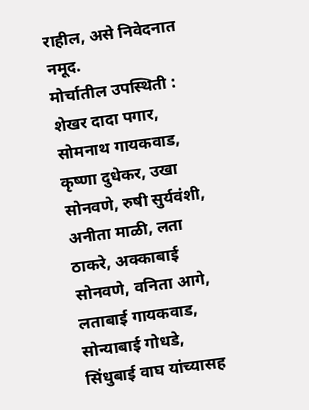राहील, असे निवेदनात नमूद.
मोर्चातील उपस्थिती :
शेखर दादा पगार, सोमनाथ गायकवाड, कृष्णा दुधेकर, उखा सोनवणे, रुषी सुर्यवंशी, अनीता माळी, लता ठाकरे, अक्काबाई सोनवणे, वनिता आगे, लताबाई गायकवाड, सोन्याबाई गोधडे, सिंधुबाई वाघ यांच्यासह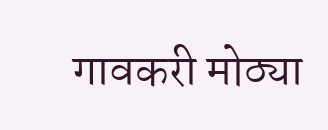गावकरी मोठ्या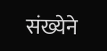संख्येने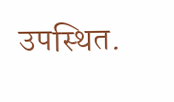उपस्थित.